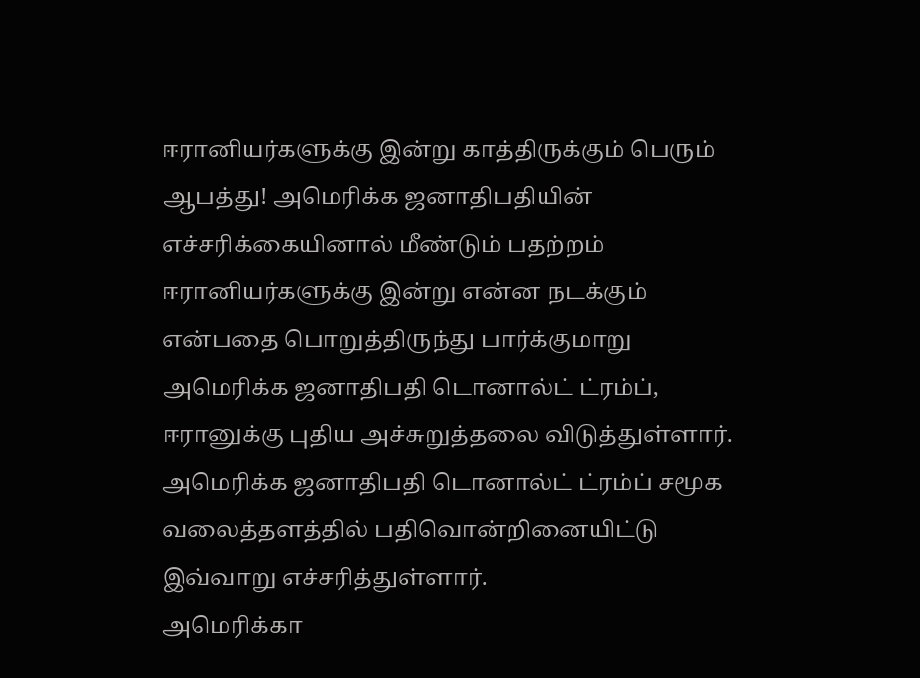ஈரானியர்களுக்கு இன்று காத்திருக்கும் பெரும் ஆபத்து! அமெரிக்க ஜனாதிபதியின் எச்சரிக்கையினால் மீண்டும் பதற்றம்
ஈரானியர்களுக்கு இன்று என்ன நடக்கும் என்பதை பொறுத்திருந்து பார்க்குமாறு அமெரிக்க ஜனாதிபதி டொனால்ட் ட்ரம்ப், ஈரானுக்கு புதிய அச்சுறுத்தலை விடுத்துள்ளார்.
அமெரிக்க ஜனாதிபதி டொனால்ட் ட்ரம்ப் சமூக வலைத்தளத்தில் பதிவொன்றினையிட்டு இவ்வாறு எச்சரித்துள்ளார்.
அமெரிக்கா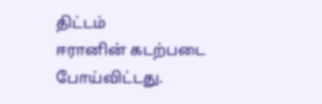திட்டம்
ஈரானின் கடற்படை போய்விட்டது.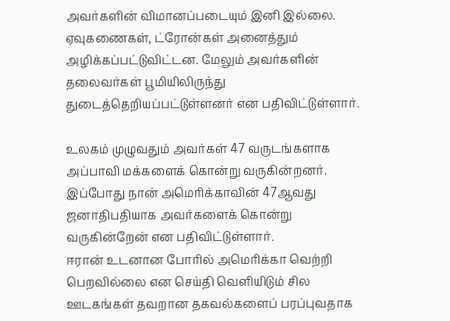அவர்களின் விமானப்படையும் இனி இல்லை. ஏவுகணைகள், ட்ரோன்கள் அனைத்தும் அழிக்கப்பட்டுவிட்டன. மேலும் அவர்களின் தலைவர்கள் பூமியிலிருந்து துடைத்தெறியப்பட்டுள்ளனர் என பதிவிட்டுள்ளார்.

உலகம் முழுவதும் அவர்கள் 47 வருடங்களாக அப்பாவி மக்களைக் கொன்று வருகின்றனர். இப்போது நான் அமெரிக்காவின் 47ஆவது ஜனாதிபதியாக அவர்களைக் கொன்று வருகின்றேன் என பதிவிட்டுள்ளார்.
ஈரான் உடனான போரில் அமெரிக்கா வெற்றி பெறவில்லை என செய்தி வெளியிடும் சில ஊடகங்கள் தவறான தகவல்களைப் பரப்புவதாக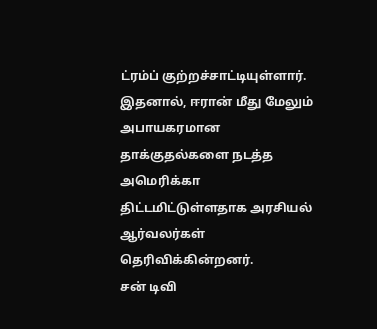ட்ரம்ப் குற்றச்சாட்டியுள்ளார்.
இதனால், ஈரான் மீது மேலும் அபாயகரமான தாக்குதல்களை நடத்த அமெரிக்கா திட்டமிட்டுள்ளதாக அரசியல் ஆர்வலர்கள் தெரிவிக்கின்றனர்.
சன் டிவி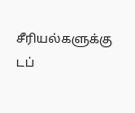சீரியல்களுக்கு டப்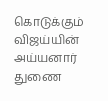கொடுக்கும் விஜய்யின் அய்யனார் துணை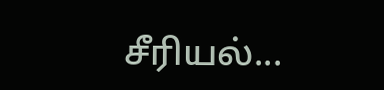சீரியல்...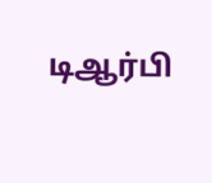டிஆர்பி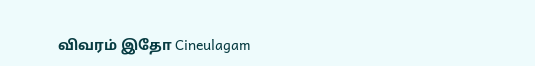விவரம் இதோ Cineulagam